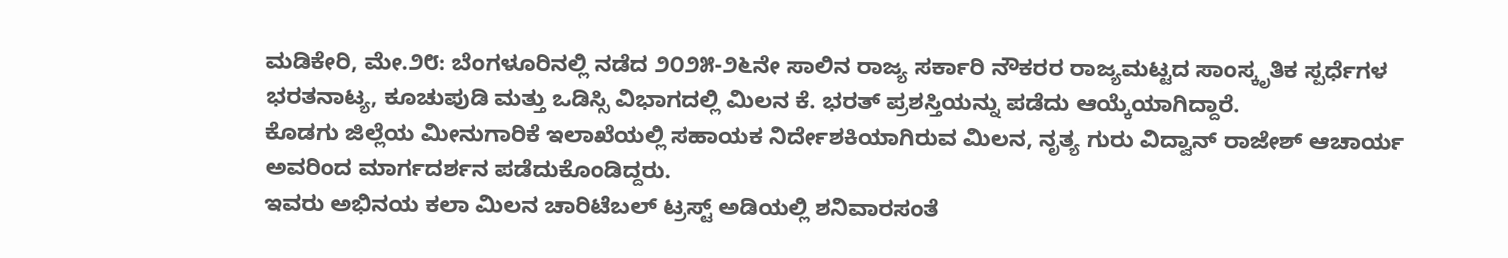ಮಡಿಕೇರಿ, ಮೇ.೨೮: ಬೆಂಗಳೂರಿನಲ್ಲಿ ನಡೆದ ೨೦೨೫-೨೬ನೇ ಸಾಲಿನ ರಾಜ್ಯ ಸರ್ಕಾರಿ ನೌಕರರ ರಾಜ್ಯಮಟ್ಟದ ಸಾಂಸ್ಕೃತಿಕ ಸ್ಪರ್ಧೆಗಳ ಭರತನಾಟ್ಯ, ಕೂಚುಪುಡಿ ಮತ್ತು ಒಡಿಸ್ಸಿ ವಿಭಾಗದಲ್ಲಿ ಮಿಲನ ಕೆ. ಭರತ್ ಪ್ರಶಸ್ತಿಯನ್ನು ಪಡೆದು ಆಯ್ಕೆಯಾಗಿದ್ದಾರೆ.
ಕೊಡಗು ಜಿಲ್ಲೆಯ ಮೀನುಗಾರಿಕೆ ಇಲಾಖೆಯಲ್ಲಿ ಸಹಾಯಕ ನಿರ್ದೇಶಕಿಯಾಗಿರುವ ಮಿಲನ, ನೃತ್ಯ ಗುರು ವಿದ್ವಾನ್ ರಾಜೇಶ್ ಆಚಾರ್ಯ ಅವರಿಂದ ಮಾರ್ಗದರ್ಶನ ಪಡೆದುಕೊಂಡಿದ್ದರು.
ಇವರು ಅಭಿನಯ ಕಲಾ ಮಿಲನ ಚಾರಿಟೆಬಲ್ ಟ್ರಸ್ಟ್ ಅಡಿಯಲ್ಲಿ ಶನಿವಾರಸಂತೆ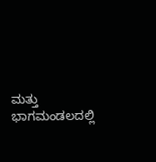ಮತ್ತು ಭಾಗಮಂಡಲದಲ್ಲಿ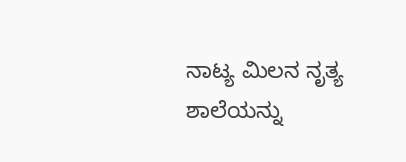ನಾಟ್ಯ ಮಿಲನ ನೃತ್ಯ ಶಾಲೆಯನ್ನು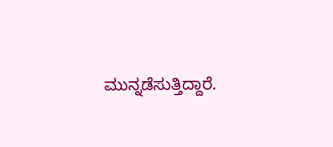ಮುನ್ನಡೆಸುತ್ತಿದ್ದಾರೆ.